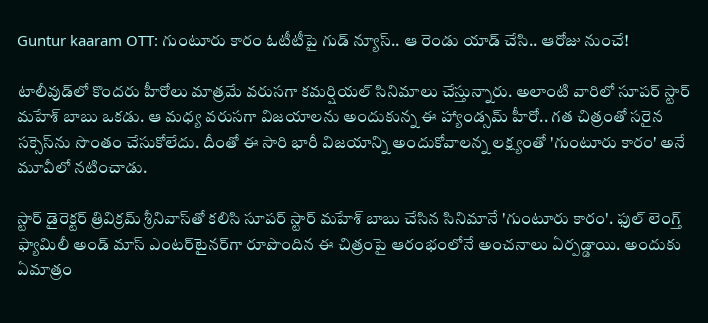Guntur kaaram OTT: గుంటూరు కారం ఓటీటీపై గుడ్ న్యూస్.. ఆ రెండు యాడ్ చేసి.. ఆరోజు నుంచే!

టాలీవుడ్‌లో కొందరు హీరోలు మాత్రమే వరుసగా కమర్షియల్ సినిమాలు చేస్తున్నారు. అలాంటి వారిలో సూపర్ స్టార్ మహేశ్ బాబు ఒకడు. ఆ మధ్య వరుసగా విజయాలను అందుకున్న ఈ హ్యాండ్సమ్ హీరో.. గత చిత్రంతో సరైన సక్సెస్‌ను సొంతం చేసుకోలేదు. దీంతో ఈ సారి భారీ విజయాన్ని అందుకోవాలన్న లక్ష్యంతో 'గుంటూరు కారం' అనే మూవీలో నటించాడు.

స్టార్ డైరెక్టర్ త్రివిక్రమ్ శ్రీనివాస్‌తో కలిసి సూపర్ స్టార్ మహేశ్ బాబు చేసిన సినిమానే 'గుంటూరు కారం'. ఫుల్ లెంగ్త్ ఫ్యామిలీ అండ్ మాస్ ఎంటర్‌టైనర్‌గా రూపొందిన ఈ చిత్రంపై ఆరంభంలోనే అంచనాలు ఏర్పడ్డాయి. అందుకు ఏమాత్రం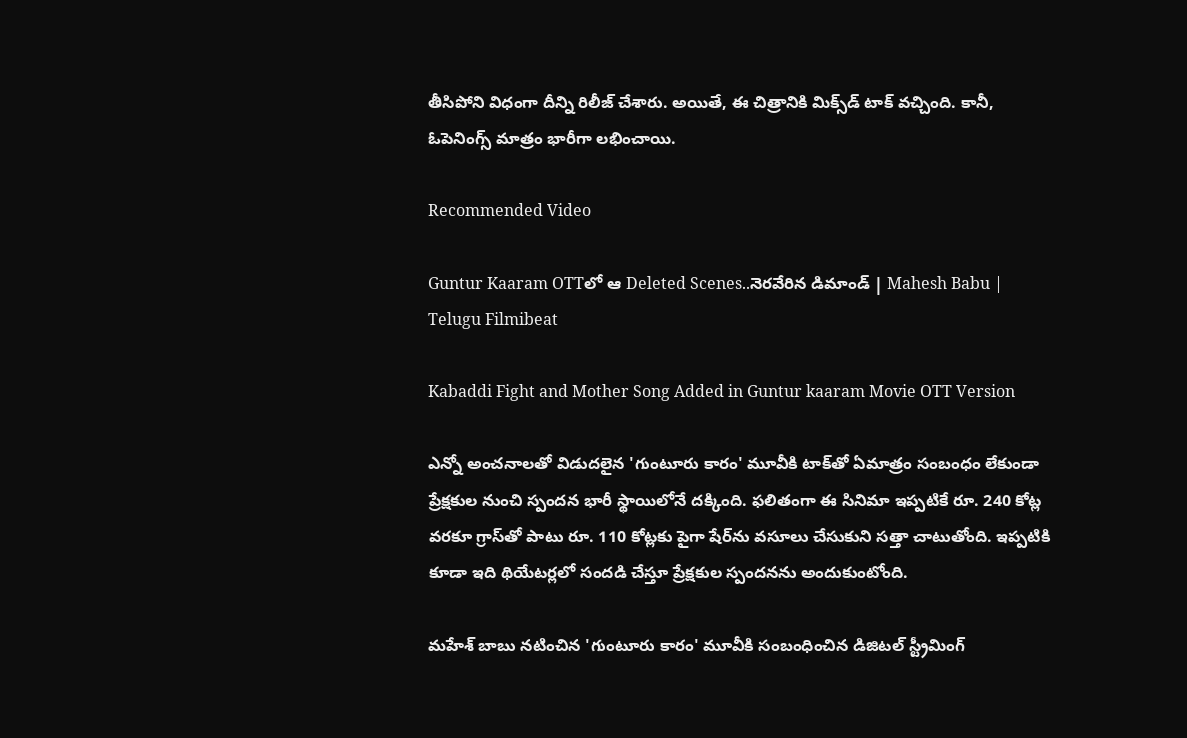తీసిపోని విధంగా దీన్ని రిలీజ్ చేశారు. అయితే, ఈ చిత్రానికి మిక్స్‌డ్ టాక్ వచ్చింది. కానీ, ఓపెనింగ్స్ మాత్రం భారీగా లభించాయి.

Recommended Video

Guntur Kaaram OTTలో ఆ Deleted Scenes..నెరవేరిన డిమాండ్ | Mahesh Babu | Telugu Filmibeat

Kabaddi Fight and Mother Song Added in Guntur kaaram Movie OTT Version

ఎన్నో అంచనాలతో విడుదలైన 'గుంటూరు కారం' మూవీకి టాక్‌తో ఏమాత్రం సంబంధం లేకుండా ప్రేక్షకుల నుంచి స్పందన భారీ స్థాయిలోనే దక్కింది. ఫలితంగా ఈ సినిమా ఇప్పటికే రూ. 240 కోట్ల వరకూ గ్రాస్‌తో పాటు రూ. 110 కోట్లకు పైగా షేర్‌ను వసూలు చేసుకుని సత్తా చాటుతోంది. ఇప్పటికి కూడా ఇది థియేటర్లలో సందడి చేస్తూ ప్రేక్షకుల స్పందనను అందుకుంటోంది.

మహేశ్ బాబు నటించిన 'గుంటూరు కారం' మూవీకి సంబంధించిన డిజిటల్ స్ట్రీమింగ్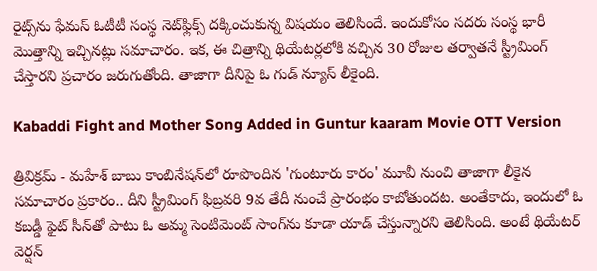రైట్స్‌ను ఫేమస్ ఓటీటీ సంస్థ నెట్‌ఫ్లిక్స్ దక్కించుకున్న విషయం తెలిసిందే. ఇందుకోసం సదరు సంస్థ భారీ మొత్తాన్ని ఇచ్చినట్లు సమాచారం. ఇక, ఈ చిత్రాన్ని థియేటర్లలోకి వచ్చిన 30 రోజుల తర్వాతనే స్ట్రీమింగ్ చేస్తారని ప్రచారం జరుగుతోంది. తాజాగా దీనిపై ఓ గుడ్ న్యూస్ లీకైంది.

Kabaddi Fight and Mother Song Added in Guntur kaaram Movie OTT Version

త్రివిక్రమ్ - మహేశ్ బాబు కాంబినేషన్‌లో రూపొందిన 'గుంటూరు కారం' మూవీ నుంచి తాజాగా లీకైన సమాచారం ప్రకారం.. దీని స్ట్రీమింగ్ ఫిబ్రవరి 9వ తేదీ నుంచే ప్రారంభం కాబోతుందట. అంతేకాదు, ఇందులో ఓ కబడ్డీ ఫైట్ సీన్‌తో పాటు ఓ అమ్మ సెంటిమెంట్ సాంగ్‌ను కూడా యాడ్ చేస్తున్నారని తెలిసింది. అంటే థియేటర్ వెర్షన్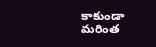కాకుండా మరింత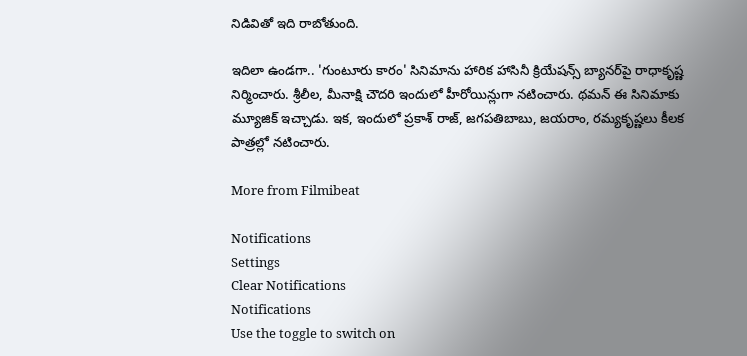నిడివితో ఇది రాబోతుంది.

ఇదిలా ఉండగా.. 'గుంటూరు కారం' సినిమాను హారిక హాసినీ క్రియేషన్స్ బ్యానర్‌పై రాధాకృష్ణ నిర్మించారు. శ్రీలీల, మీనాక్షి చౌదరి ఇందులో హీరోయిన్లుగా నటించారు. థమన్ ఈ సినిమాకు మ్యూజిక్ ఇచ్చాడు. ఇక, ఇందులో ప్రకాశ్ రాజ్, జగపతిబాబు, జయరాం, రమ్యకృష్ణలు కీలక పాత్రల్లో నటించారు.

More from Filmibeat

Notifications
Settings
Clear Notifications
Notifications
Use the toggle to switch on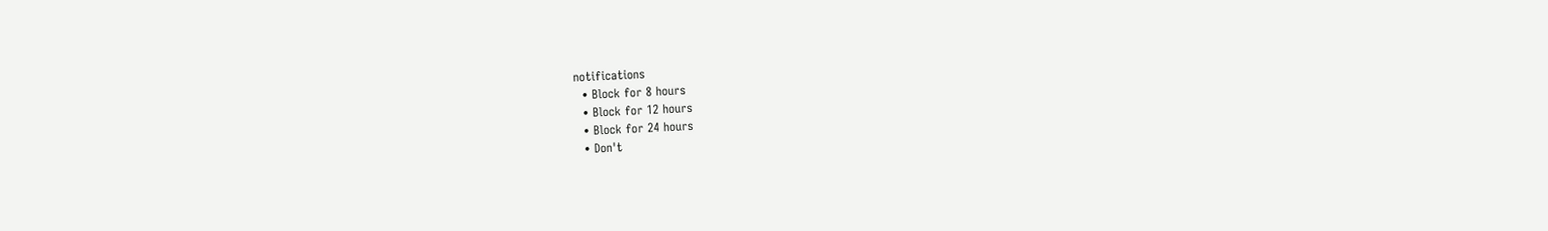notifications
  • Block for 8 hours
  • Block for 12 hours
  • Block for 24 hours
  • Don't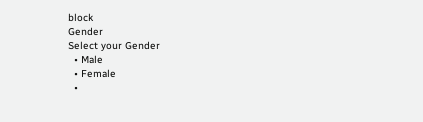block
Gender
Select your Gender
  • Male
  • Female
  •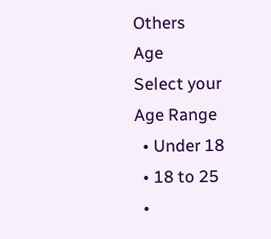Others
Age
Select your Age Range
  • Under 18
  • 18 to 25
  •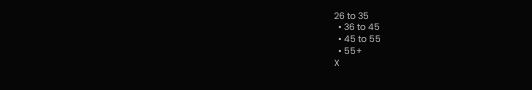26 to 35
  • 36 to 45
  • 45 to 55
  • 55+
X